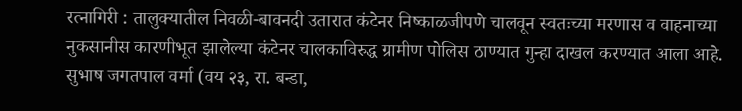रत्नागिरी : तालुक्यातील निवळी-बावनदी उतारात कंटेनर निष्काळजीपणे चालवून स्वतःच्या मरणास व वाहनाच्या नुकसानीस कारणीभूत झालेल्या कंटेनर चालकाविरुद्ध ग्रामीण पोलिस ठाण्यात गुन्हा दाखल करण्यात आला आहे.
सुभाष जगतपाल वर्मा (वय २३, रा. बन्डा,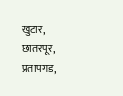खुटार, छातरपूर, प्रतापगड,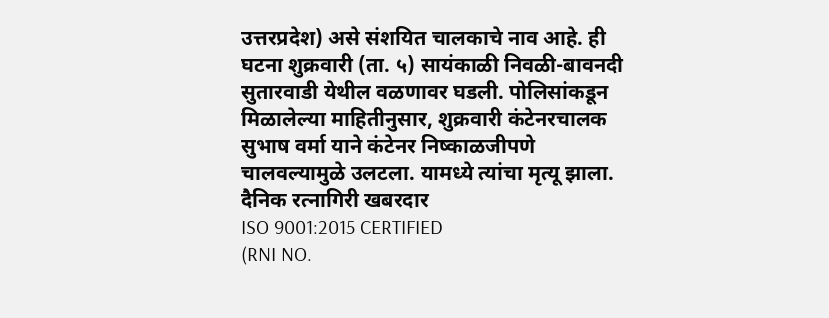उत्तरप्रदेश) असे संशयित चालकाचे नाव आहे. ही घटना शुक्रवारी (ता. ५) सायंकाळी निवळी-बावनदी सुतारवाडी येथील वळणावर घडली. पोलिसांकडून मिळालेल्या माहितीनुसार, शुक्रवारी कंटेनरचालक सुभाष वर्मा याने कंटेनर निष्काळजीपणे चालवल्यामुळे उलटला. यामध्ये त्यांचा मृत्यू झाला.
दैनिक रत्नागिरी खबरदार
ISO 9001:2015 CERTIFIED
(RNI NO.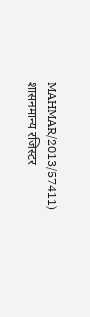MAHMAR/2013/57411)
शासनमान्य रजिस्टर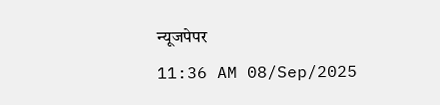न्यूजपेपर
11:36 AM 08/Sep/2025